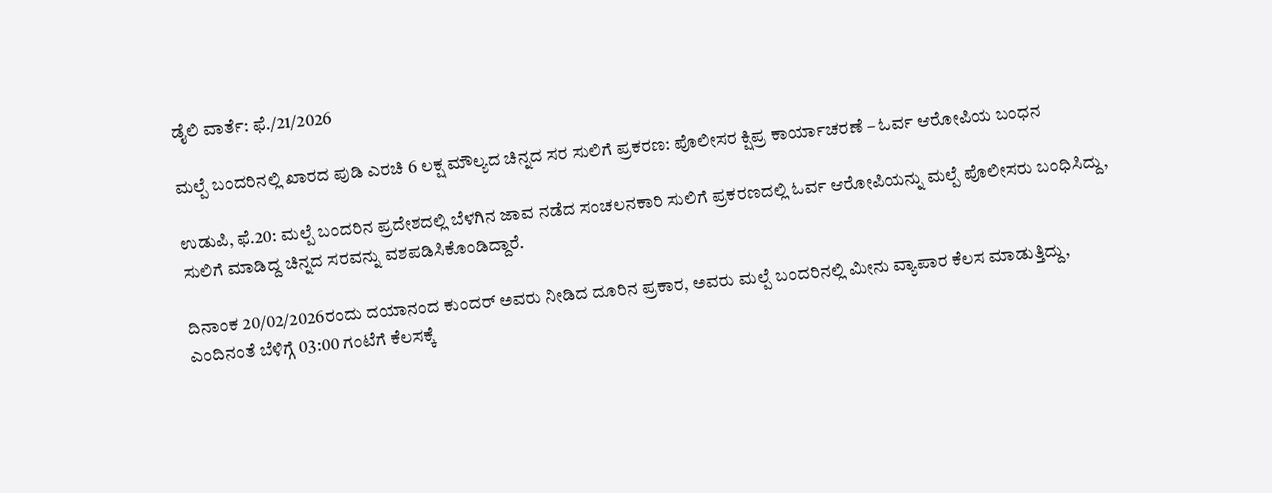ಡೈಲಿ ವಾರ್ತೆ: ಫೆ./21/2026

ಮಲ್ಪೆ ಬಂದರಿನಲ್ಲಿ ಖಾರದ ಪುಡಿ ಎರಚಿ 6 ಲಕ್ಷ ಮೌಲ್ಯದ ಚಿನ್ನದ ಸರ ಸುಲಿಗೆ ಪ್ರಕರಣ: ಪೊಲೀಸರ ಕ್ಷಿಪ್ರ ಕಾರ್ಯಾಚರಣೆ – ಓರ್ವ ಆರೋಪಿಯ ಬಂಧನ

ಉಡುಪಿ, ಫೆ.20: ಮಲ್ಪೆ ಬಂದರಿನ ಪ್ರದೇಶದಲ್ಲಿ ಬೆಳಗಿನ ಜಾವ ನಡೆದ ಸಂಚಲನಕಾರಿ ಸುಲಿಗೆ ಪ್ರಕರಣದಲ್ಲಿ ಓರ್ವ ಆರೋಪಿಯನ್ನು ಮಲ್ಪೆ ಪೊಲೀಸರು ಬಂಧಿಸಿದ್ದು, ಸುಲಿಗೆ ಮಾಡಿದ್ದ ಚಿನ್ನದ ಸರವನ್ನು ವಶಪಡಿಸಿಕೊಂಡಿದ್ದಾರೆ.

ದಿನಾಂಕ 20/02/2026ರಂದು ದಯಾನಂದ ಕುಂದರ್ ಅವರು ನೀಡಿದ ದೂರಿನ ಪ್ರಕಾರ, ಅವರು ಮಲ್ಪೆ ಬಂದರಿನಲ್ಲಿ ಮೀನು ವ್ಯಾಪಾರ ಕೆಲಸ ಮಾಡುತ್ತಿದ್ದು, ಎಂದಿನಂತೆ ಬೆಳಿಗ್ಗೆ 03:00 ಗಂಟೆಗೆ ಕೆಲಸಕ್ಕೆ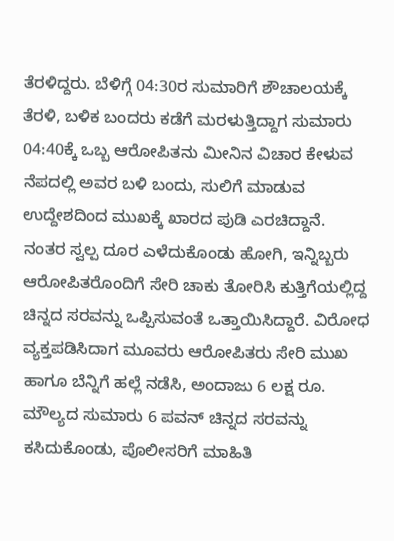ತೆರಳಿದ್ದರು. ಬೆಳಿಗ್ಗೆ 04:30ರ ಸುಮಾರಿಗೆ ಶೌಚಾಲಯಕ್ಕೆ ತೆರಳಿ, ಬಳಿಕ ಬಂದರು ಕಡೆಗೆ ಮರಳುತ್ತಿದ್ದಾಗ ಸುಮಾರು 04:40ಕ್ಕೆ ಒಬ್ಬ ಆರೋಪಿತನು ಮೀನಿನ ವಿಚಾರ ಕೇಳುವ ನೆಪದಲ್ಲಿ ಅವರ ಬಳಿ ಬಂದು, ಸುಲಿಗೆ ಮಾಡುವ ಉದ್ದೇಶದಿಂದ ಮುಖಕ್ಕೆ ಖಾರದ ಪುಡಿ ಎರಚಿದ್ದಾನೆ.
ನಂತರ ಸ್ವಲ್ಪ ದೂರ ಎಳೆದುಕೊಂಡು ಹೋಗಿ, ಇನ್ನಿಬ್ಬರು ಆರೋಪಿತರೊಂದಿಗೆ ಸೇರಿ ಚಾಕು ತೋರಿಸಿ ಕುತ್ತಿಗೆಯಲ್ಲಿದ್ದ ಚಿನ್ನದ ಸರವನ್ನು ಒಪ್ಪಿಸುವಂತೆ ಒತ್ತಾಯಿಸಿದ್ದಾರೆ. ವಿರೋಧ ವ್ಯಕ್ತಪಡಿಸಿದಾಗ ಮೂವರು ಆರೋಪಿತರು ಸೇರಿ ಮುಖ ಹಾಗೂ ಬೆನ್ನಿಗೆ ಹಲ್ಲೆ ನಡೆಸಿ, ಅಂದಾಜು 6 ಲಕ್ಷ ರೂ. ಮೌಲ್ಯದ ಸುಮಾರು 6 ಪವನ್ ಚಿನ್ನದ ಸರವನ್ನು ಕಸಿದುಕೊಂಡು, ಪೊಲೀಸರಿಗೆ ಮಾಹಿತಿ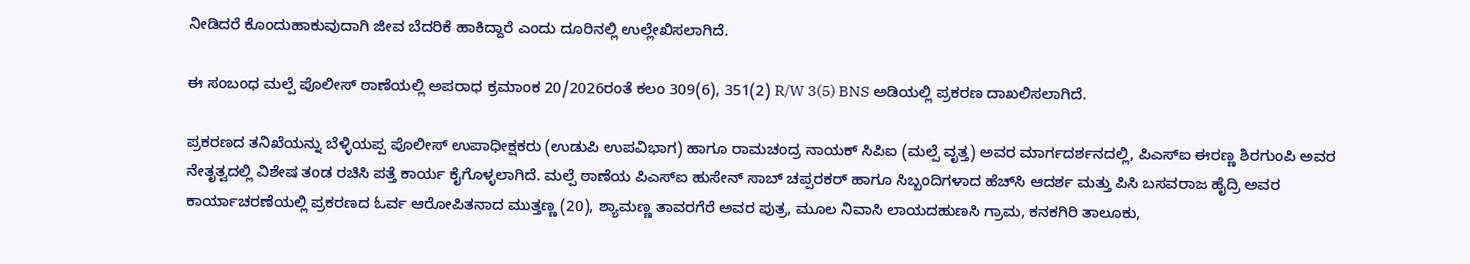ನೀಡಿದರೆ ಕೊಂದುಹಾಕುವುದಾಗಿ ಜೀವ ಬೆದರಿಕೆ ಹಾಕಿದ್ದಾರೆ ಎಂದು ದೂರಿನಲ್ಲಿ ಉಲ್ಲೇಖಿಸಲಾಗಿದೆ.

ಈ ಸಂಬಂಧ ಮಲ್ಪೆ ಪೊಲೀಸ್ ಠಾಣೆಯಲ್ಲಿ ಅಪರಾಧ ಕ್ರಮಾಂಕ 20/2026ರಂತೆ ಕಲಂ 309(6), 351(2) R/W 3(5) BNS ಅಡಿಯಲ್ಲಿ ಪ್ರಕರಣ ದಾಖಲಿಸಲಾಗಿದೆ.

ಪ್ರಕರಣದ ತನಿಖೆಯನ್ನು ಬೆಳ್ಳಿಯಪ್ಪ ಪೊಲೀಸ್ ಉಪಾಧೀಕ್ಷಕರು (ಉಡುಪಿ ಉಪವಿಭಾಗ) ಹಾಗೂ ರಾಮಚಂದ್ರ ನಾಯಕ್ ಸಿಪಿಐ (ಮಲ್ಪೆ ವೃತ್ತ) ಅವರ ಮಾರ್ಗದರ್ಶನದಲ್ಲಿ, ಪಿಎಸ್‌ಐ ಈರಣ್ಣ ಶಿರಗುಂಪಿ ಅವರ ನೇತೃತ್ವದಲ್ಲಿ ವಿಶೇಷ ತಂಡ ರಚಿಸಿ ಪತ್ತೆ ಕಾರ್ಯ ಕೈಗೊಳ್ಳಲಾಗಿದೆ. ಮಲ್ಪೆ ಠಾಣೆಯ ಪಿಎಸ್‌ಐ ಹುಸೇನ್ ಸಾಬ್ ಚಪ್ಪರಕರ್ ಹಾಗೂ ಸಿಬ್ಬಂದಿಗಳಾದ ಹೆಚ್‌ಸಿ ಆದರ್ಶ ಮತ್ತು ಪಿಸಿ ಬಸವರಾಜ ಹೈದ್ರಿ ಅವರ ಕಾರ್ಯಾಚರಣೆಯಲ್ಲಿ ಪ್ರಕರಣದ ಓರ್ವ ಆರೋಪಿತನಾದ ಮುತ್ತಣ್ಣ (20), ಶ್ಯಾಮಣ್ಣ ತಾವರಗೆರೆ ಅವರ ಪುತ್ರ, ಮೂಲ ನಿವಾಸಿ ಲಾಯದಹುಣಸಿ ಗ್ರಾಮ, ಕನಕಗಿರಿ ತಾಲೂಕು,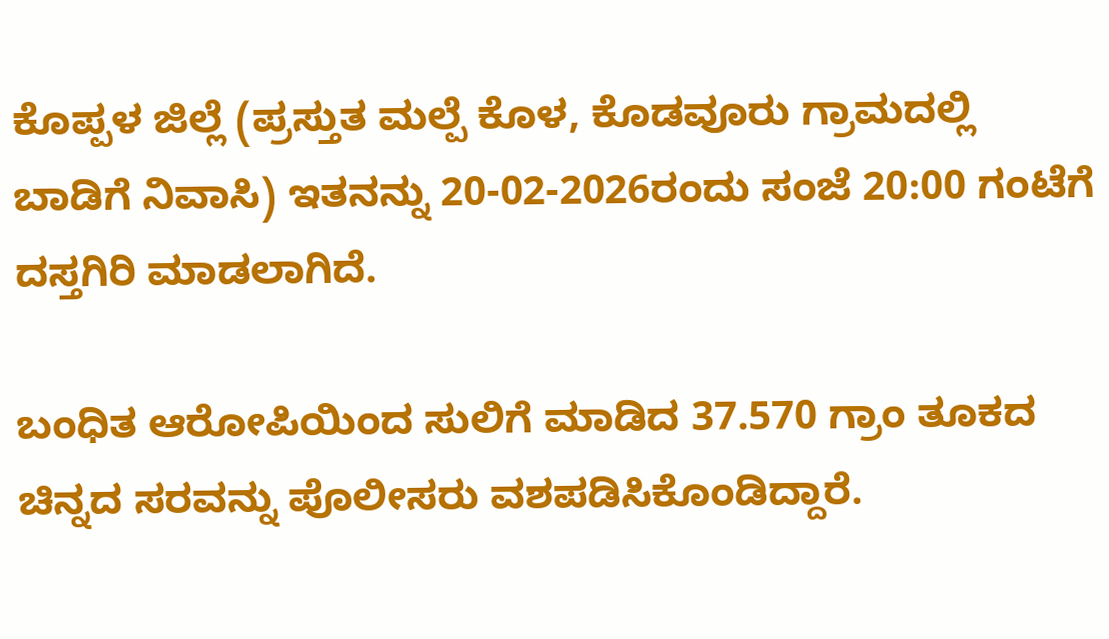ಕೊಪ್ಪಳ ಜಿಲ್ಲೆ (ಪ್ರಸ್ತುತ ಮಲ್ಪೆ ಕೊಳ, ಕೊಡವೂರು ಗ್ರಾಮದಲ್ಲಿ ಬಾಡಿಗೆ ನಿವಾಸಿ) ಇತನನ್ನು 20-02-2026ರಂದು ಸಂಜೆ 20:00 ಗಂಟೆಗೆ ದಸ್ತಗಿರಿ ಮಾಡಲಾಗಿದೆ.

ಬಂಧಿತ ಆರೋಪಿಯಿಂದ ಸುಲಿಗೆ ಮಾಡಿದ 37.570 ಗ್ರಾಂ ತೂಕದ ಚಿನ್ನದ ಸರವನ್ನು ಪೊಲೀಸರು ವಶಪಡಿಸಿಕೊಂಡಿದ್ದಾರೆ.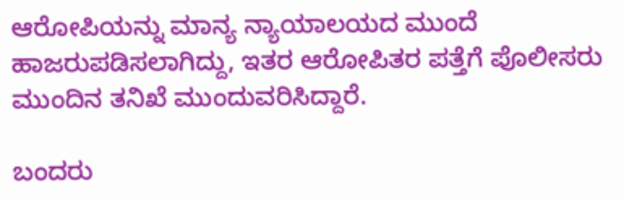ಆರೋಪಿಯನ್ನು ಮಾನ್ಯ ನ್ಯಾಯಾಲಯದ ಮುಂದೆ ಹಾಜರುಪಡಿಸಲಾಗಿದ್ದು, ಇತರ ಆರೋಪಿತರ ಪತ್ತೆಗೆ ಪೊಲೀಸರು ಮುಂದಿನ ತನಿಖೆ ಮುಂದುವರಿಸಿದ್ದಾರೆ.

ಬಂದರು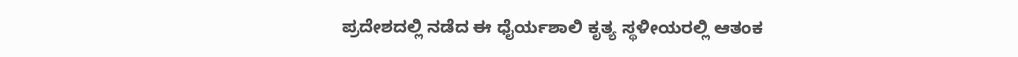ಪ್ರದೇಶದಲ್ಲಿ ನಡೆದ ಈ ಧೈರ್ಯಶಾಲಿ ಕೃತ್ಯ ಸ್ಥಳೀಯರಲ್ಲಿ ಆತಂಕ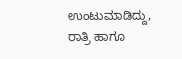ಉಂಟುಮಾಡಿದ್ದು, ರಾತ್ರಿ ಹಾಗೂ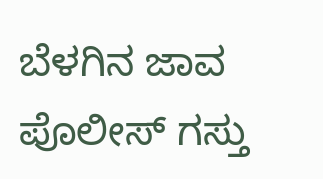ಬೆಳಗಿನ ಜಾವ ಪೊಲೀಸ್ ಗಸ್ತು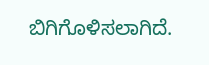ಬಿಗಿಗೊಳಿಸಲಾಗಿದೆ.